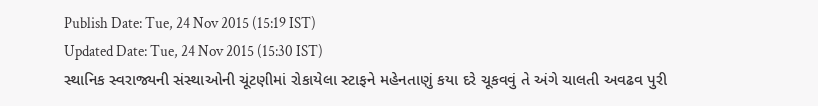Publish Date: Tue, 24 Nov 2015 (15:19 IST)
Updated Date: Tue, 24 Nov 2015 (15:30 IST)
સ્થાનિક સ્વરાજ્યની સંસ્થાઓની ચૂંટણીમાં રોકાયેલા સ્ટાફને મહેનતાણું કયા દરે ચૂકવવું તે અંગે ચાલતી અવઢવ પુરી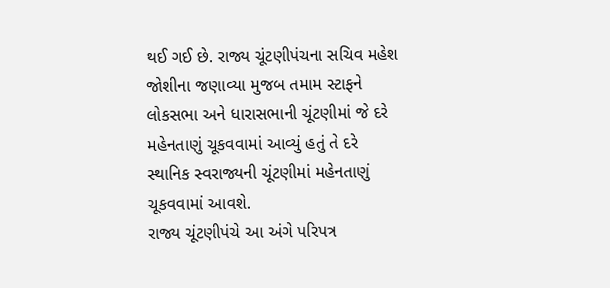થઈ ગઈ છે. રાજ્ય ચૂંટણીપંચના સચિવ મહેશ જોશીના જણાવ્યા મુજબ તમામ સ્ટાફને લોકસભા અને ધારાસભાની ચૂંટણીમાં જે દરે મહેનતાણું ચૂકવવામાં આવ્યું હતું તે દરે સ્થાનિક સ્વરાજ્યની ચૂંટણીમાં મહેનતાણું ચૂકવવામાં આવશે.
રાજ્ય ચૂંટણીપંચે આ અંગે પરિપત્ર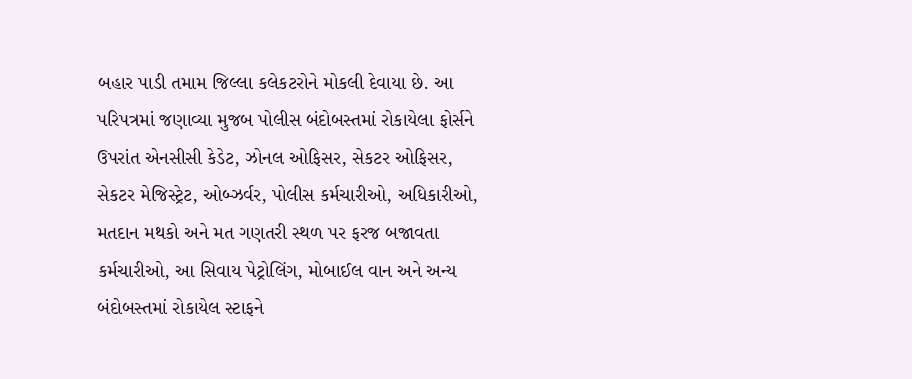બહાર પાડી તમામ જિલ્લા કલેકટરોને મોકલી દેવાયા છે. આ પરિપત્રમાં જણાવ્યા મુજબ પોલીસ બંદોબસ્તમાં રોકાયેલા ફોર્સને ઉપરાંત એનસીસી કેડેટ, ઝોનલ ઓફિસર, સેકટર ઓફિસર, સેકટર મેજિસ્ટ્રેટ, ઓબ્ઝર્વર, પોલીસ કર્મચારીઓ, અધિકારીઓ, મતદાન મથકો અને મત ગણતરી સ્થળ પર ફરજ બજાવતા કર્મચારીઓ, આ સિવાય પેટ્રોલિંગ, મોબાઈલ વાન અને અન્ય બંદોબસ્તમાં રોકાયેલ સ્ટાફને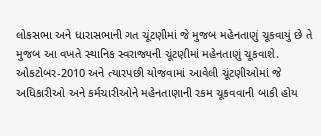લોકસભા અને ધારાસભાની ગત ચૂંટણીમાં જે મુજબ મહેનતાણું ચૂકવાયું છે તે મુજબ આ વખતે સ્થાનિક સ્વરાજ્યની ચૂંટણીમાં મહેનતાણું ચૂકવાશે.
ઓકટોબર-2010 અને ત્યારપછી યોજવામાં આવેલી ચૂંટણીઓમાં જે અધિકારીઓ અને કર્મચારીઓને મહેનતાણાની રકમ ચૂકવવાની બાકી હોય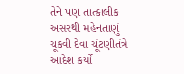તેને પણ તાત્કાલીક અસરથી મહેનતાણું ચૂકવી દેવા ચૂંટણીતંત્રે આદેશ કર્યો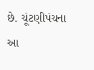છે. ચૂંટણીપંચના આ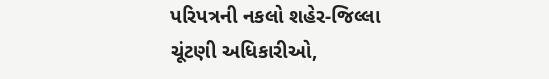પરિપત્રની નકલો શહેર-જિલ્લા ચૂંટણી અધિકારીઓ,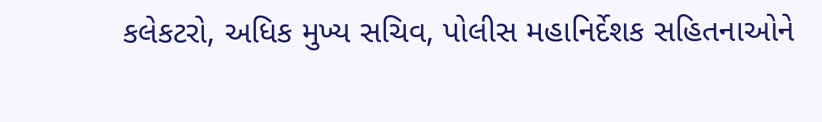કલેકટરો, અધિક મુખ્ય સચિવ, પોલીસ મહાનિર્દેશક સહિતનાઓને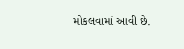મોકલવામાં આવી છે.